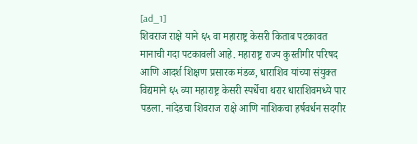[ad_1]
शिवराज राक्षे याने ६५ वा महाराष्ट्र केसरी किताब पटकावत मानाची गदा पटकावली आहे. महाराष्ट्र राज्य कुस्तीगीर परिषद आणि आदर्श शिक्षण प्रसारक मंडळ, धाराशिव यांच्या संयुक्त विद्यमाने ६५ व्या महाराष्ट्र केसरी स्पर्धेचा थरार धाराशिवमध्ये पार पडला. नांदेडचा शिवराज राक्षे आणि नाशिकचा हर्षवर्धन सदगीर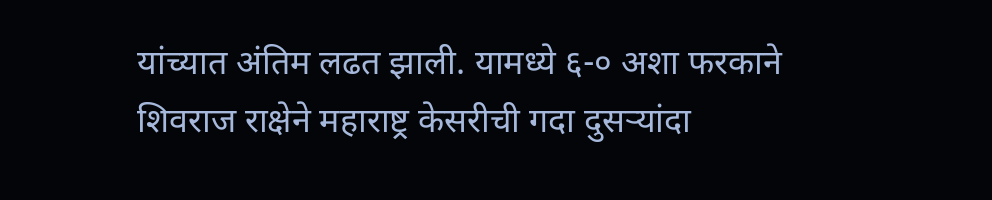यांच्यात अंतिम लढत झाली. यामध्ये ६-० अशा फरकाने शिवराज राक्षेने महाराष्ट्र केसरीची गदा दुसऱ्यांदा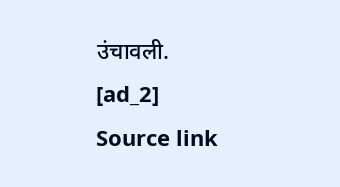उंचावली.
[ad_2]
Source link